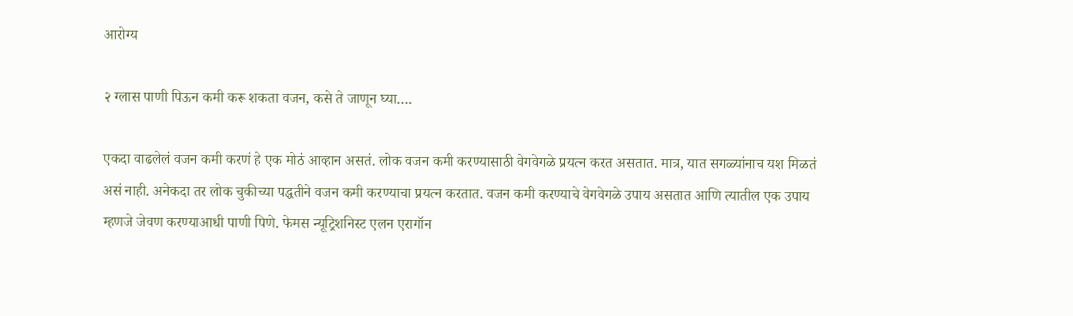आरोग्य

२ ग्लास पाणी पिऊन कमी करू शकता वजन, कसे ते जाणून घ्या….

एकदा वाढलेलं वजन कमी करणं हे एक मोठं आव्हान असतं. लोक वजन कमी करण्यासाठी वेगवेगळे प्रयत्न करत असतात. मात्र, यात सगळ्यांनाच यश मिळतं असं नाही. अनेकदा तर लोक चुकीच्या पद्धतीने वजन कमी करण्याचा प्रयत्न करतात. वजन कमी करण्याचे वेगवेगळे उपाय असतात आणि त्यातील एक उपाय म्हणजे जेवण करण्याआधी पाणी पिणे. फेमस न्यूट्रिशनिस्ट एलन एरागॉन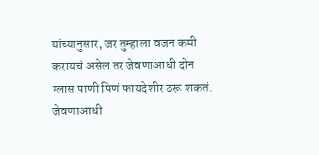यांच्यानुसार, जर तुम्हाला वजन कमी करायचं असेल तर जेवणाआधी दोन ग्लास पाणी पिणं फायदेशीर ठरू शकतं. जेवणाआधी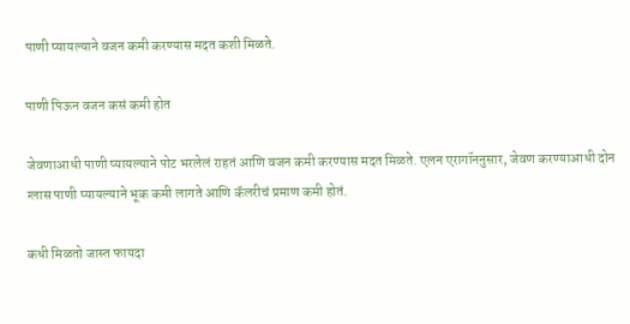पाणी प्यायल्याने वजन कमी करण्यास मदत कशी मिळते.

पाणी पिऊन वजन कसं कमी होत

जेवणाआधी पाणी प्यायल्याने पोट भरलेलं राहतं आणि वजन कमी करण्यास मदत मिळते. एलन एरागॉननुसार, जेवण करण्याआधी दोन ग्लास पाणी प्यायल्याने भूक कमी लागते आणि कॅलरीचं प्रमाण कमी होतं.

कधी मिळतो जास्त फायदा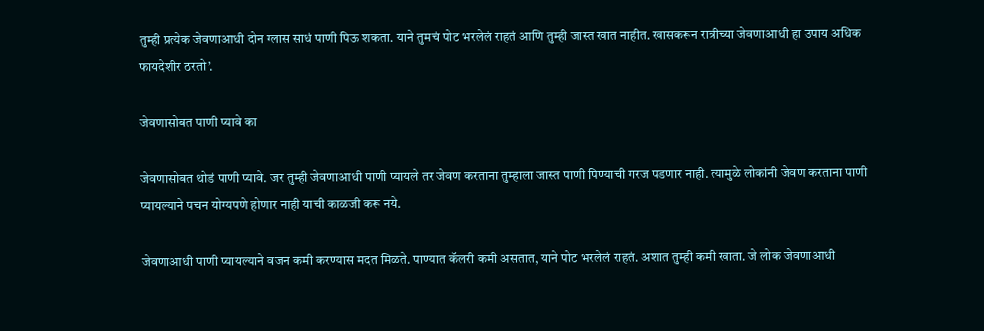तुम्ही प्रत्येक जेवणाआधी दोन ग्लास साधं पाणी पिऊ शकता. याने तुमचं पोट भरलेलं राहतं आणि तुम्ही जास्त खात नाहीत. खासकरून रात्रीच्या जेवणाआधी हा उपाय अधिक फायदेशीर ठरतो’.

जेवणासोबत पाणी प्यावे का

जेवणासोबत थोडं पाणी प्यावे. जर तुम्ही जेवणाआधी पाणी प्यायले तर जेवण करताना तुम्हाला जास्त पाणी पिण्याची गरज पडणार नाही. त्यामुळे लोकांनी जेवण करताना पाणी प्यायल्याने पचन योग्यपणे होणार नाही याची काळजी करू नये.

जेवणाआधी पाणी प्यायल्याने वजन कमी करण्यास मदत मिळते. पाण्यात कॅलरी कमी असतात, याने पोट भरलेलं राहतं. अशात तुम्ही कमी खाता. जे लोक जेवणाआधी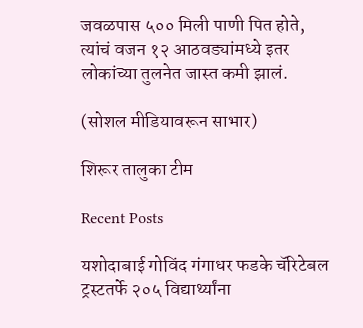जवळपास ५०० मिली पाणी पित होते, त्यांचं वजन १२ आठवड्यांमध्ये इतर लोकांच्या तुलनेत जास्त कमी झालं.

(सोशल मीडियावरून साभार)

शिरूर तालुका टीम

Recent Posts

यशोदाबाई गोविंद गंगाधर फडके चॅरिटेबल ट्रस्टतर्फे २०५ विद्यार्थ्यांना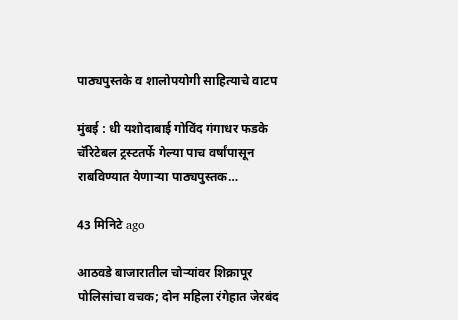पाठ्यपुस्तके व शालोपयोगी साहित्याचे वाटप

मुंबई : धी यशोदाबाई गोविंद गंगाधर फडके चॅरिटेबल ट्रस्टतर्फे गेल्या पाच वर्षांपासून राबविण्यात येणाऱ्या पाठ्यपुस्तक…

43 मिनिटे ago

आठवडे बाजारातील चोऱ्यांवर शिक्रापूर पोलिसांचा वचक; दोन महिला रंगेहात जेरबंद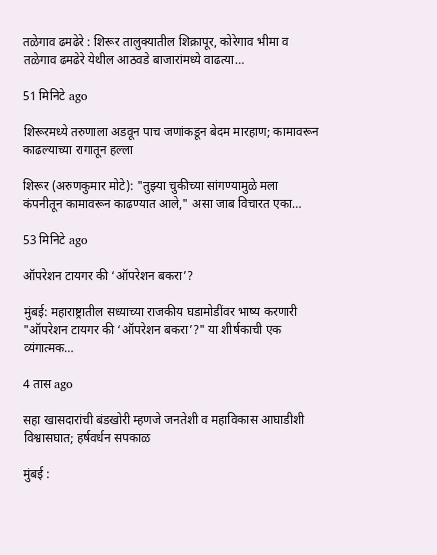तळेगाव ढमढेरे : शिरूर तालुक्यातील शिक्रापूर, कोरेगाव भीमा व तळेगाव ढमढेरे येथील आठवडे बाजारांमध्ये वाढत्या…

51 मिनिटे ago

शिरूरमध्ये तरुणाला अडवून पाच जणांकडून बेदम मारहाण; कामावरून काढल्याच्या रागातून हल्ला

शिरूर (अरुणकुमार मोटे): "तुझ्या चुकीच्या सांगण्यामुळे मला कंपनीतून कामावरून काढण्यात आले," असा जाब विचारत एका…

53 मिनिटे ago

ऑपरेशन टायगर की ‘ऑपरेशन बकरा’?

मुंबई: महाराष्ट्रातील सध्याच्या राजकीय घडामोडींवर भाष्य करणारी "ऑपरेशन टायगर की ‘ऑपरेशन बकरा’?" या शीर्षकाची एक व्यंगात्मक…

4 तास ago

सहा खासदारांची बंडखोरी म्हणजे जनतेशी व महाविकास आघाडीशी विश्वासघात; हर्षवर्धन सपकाळ

मुंबई :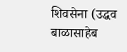शिवसेना (उद्धव बाळासाहेब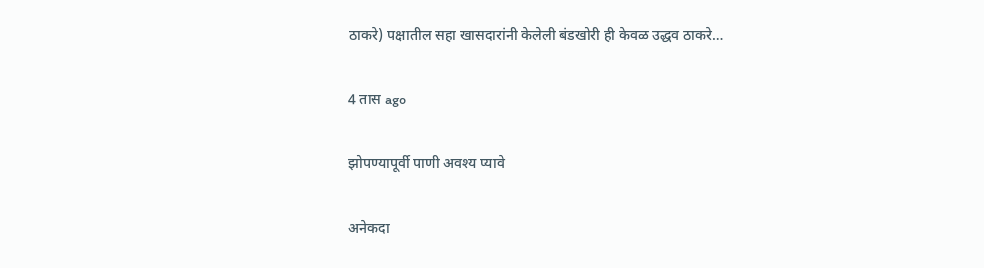ठाकरे) पक्षातील सहा खासदारांनी केलेली बंडखोरी ही केवळ उद्धव ठाकरे…

4 तास ago

झोपण्यापूर्वी पाणी अवश्य प्यावे

अनेकदा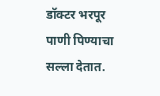डॉक्टर भरपूर पाणी पिण्याचा सल्ला देतात.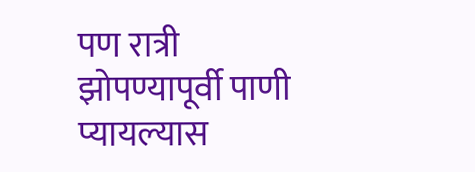पण रात्री झोपण्यापूर्वी पाणी प्यायल्यास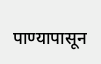पाण्यापासून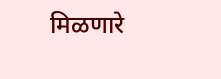मिळणारे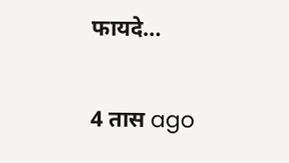फायदे…

4 तास ago